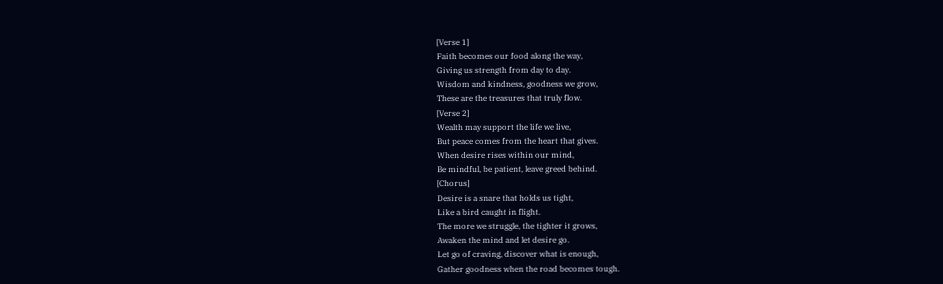[Verse 1]
Faith becomes our food along the way,
Giving us strength from day to day.
Wisdom and kindness, goodness we grow,
These are the treasures that truly flow.
[Verse 2]
Wealth may support the life we live,
But peace comes from the heart that gives.
When desire rises within our mind,
Be mindful, be patient, leave greed behind.
[Chorus]
Desire is a snare that holds us tight,
Like a bird caught in flight.
The more we struggle, the tighter it grows,
Awaken the mind and let desire go.
Let go of craving, discover what is enough,
Gather goodness when the road becomes tough.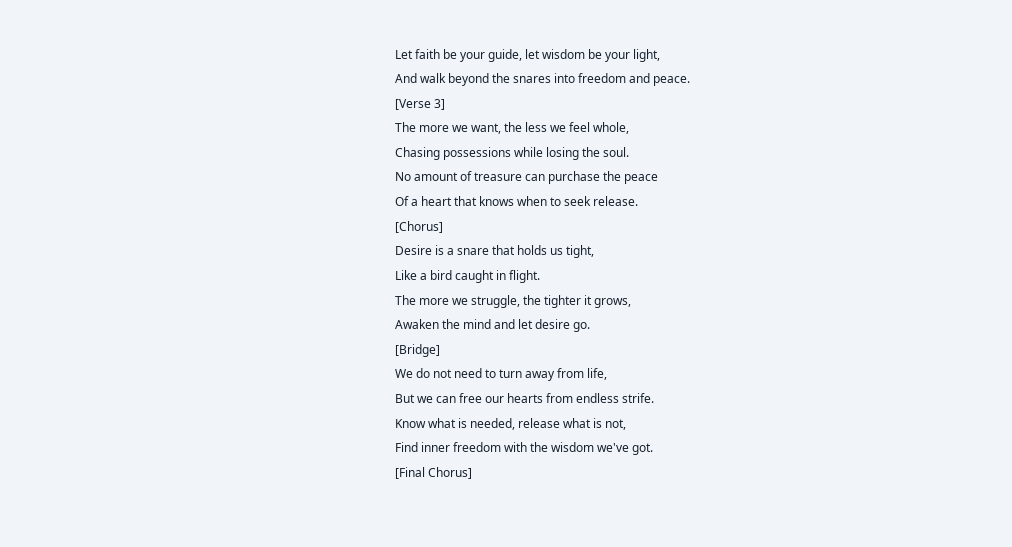Let faith be your guide, let wisdom be your light,
And walk beyond the snares into freedom and peace.
[Verse 3]
The more we want, the less we feel whole,
Chasing possessions while losing the soul.
No amount of treasure can purchase the peace
Of a heart that knows when to seek release.
[Chorus]
Desire is a snare that holds us tight,
Like a bird caught in flight.
The more we struggle, the tighter it grows,
Awaken the mind and let desire go.
[Bridge]
We do not need to turn away from life,
But we can free our hearts from endless strife.
Know what is needed, release what is not,
Find inner freedom with the wisdom we've got.
[Final Chorus]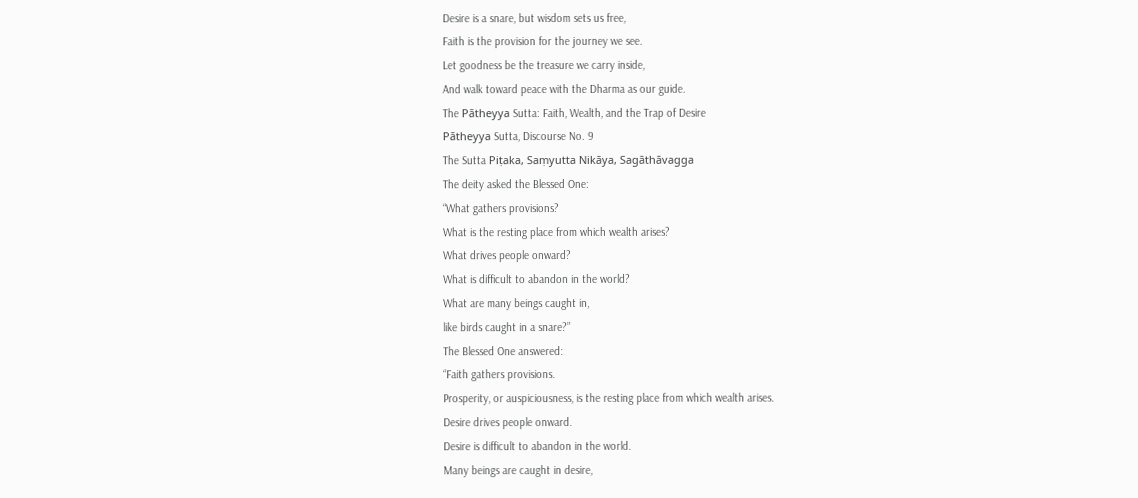Desire is a snare, but wisdom sets us free,
Faith is the provision for the journey we see.
Let goodness be the treasure we carry inside,
And walk toward peace with the Dharma as our guide.
The Pātheyya Sutta: Faith, Wealth, and the Trap of Desire
Pātheyya Sutta, Discourse No. 9
The Sutta Piṭaka, Saṃyutta Nikāya, Sagāthāvagga
The deity asked the Blessed One:
“What gathers provisions?
What is the resting place from which wealth arises?
What drives people onward?
What is difficult to abandon in the world?
What are many beings caught in,
like birds caught in a snare?”
The Blessed One answered:
“Faith gathers provisions.
Prosperity, or auspiciousness, is the resting place from which wealth arises.
Desire drives people onward.
Desire is difficult to abandon in the world.
Many beings are caught in desire,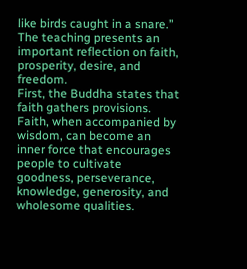like birds caught in a snare.”
The teaching presents an important reflection on faith, prosperity, desire, and freedom.
First, the Buddha states that faith gathers provisions. Faith, when accompanied by wisdom, can become an inner force that encourages people to cultivate goodness, perseverance, knowledge, generosity, and wholesome qualities.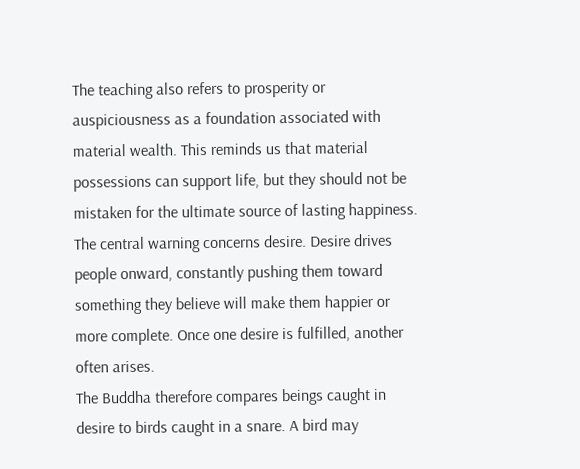The teaching also refers to prosperity or auspiciousness as a foundation associated with material wealth. This reminds us that material possessions can support life, but they should not be mistaken for the ultimate source of lasting happiness.
The central warning concerns desire. Desire drives people onward, constantly pushing them toward something they believe will make them happier or more complete. Once one desire is fulfilled, another often arises.
The Buddha therefore compares beings caught in desire to birds caught in a snare. A bird may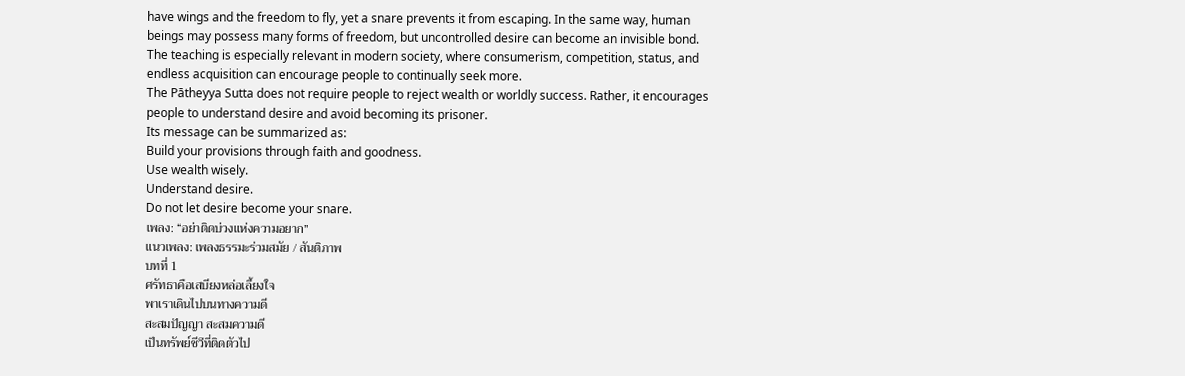have wings and the freedom to fly, yet a snare prevents it from escaping. In the same way, human beings may possess many forms of freedom, but uncontrolled desire can become an invisible bond.
The teaching is especially relevant in modern society, where consumerism, competition, status, and endless acquisition can encourage people to continually seek more.
The Pātheyya Sutta does not require people to reject wealth or worldly success. Rather, it encourages people to understand desire and avoid becoming its prisoner.
Its message can be summarized as:
Build your provisions through faith and goodness.
Use wealth wisely.
Understand desire.
Do not let desire become your snare.
เพลง: “อย่าติดบ่วงแห่งความอยาก”
แนวเพลง: เพลงธรรมะร่วมสมัย / สันติภาพ
บทที่ 1
ศรัทธาคือเสบียงหล่อเลี้ยงใจ
พาเราเดินไปบนทางความดี
สะสมปัญญา สะสมความดี
เป็นทรัพย์ชีวีที่ติดตัวไป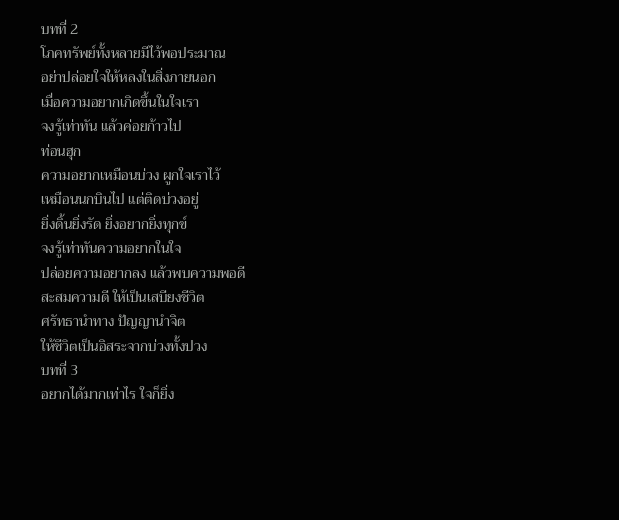บทที่ 2
โภคทรัพย์ทั้งหลายมีไว้พอประมาณ
อย่าปล่อยใจให้หลงในสิ่งภายนอก
เมื่อความอยากเกิดขึ้นในใจเรา
จงรู้เท่าทัน แล้วค่อยก้าวไป
ท่อนฮุก
ความอยากเหมือนบ่วง ผูกใจเราไว้
เหมือนนกบินไป แต่ติดบ่วงอยู่
ยิ่งดิ้นยิ่งรัด ยิ่งอยากยิ่งทุกข์
จงรู้เท่าทันความอยากในใจ
ปล่อยความอยากลง แล้วพบความพอดี
สะสมความดี ให้เป็นเสบียงชีวิต
ศรัทธานำทาง ปัญญานำจิต
ให้ชีวิตเป็นอิสระจากบ่วงทั้งปวง
บทที่ 3
อยากได้มากเท่าไร ใจก็ยิ่ง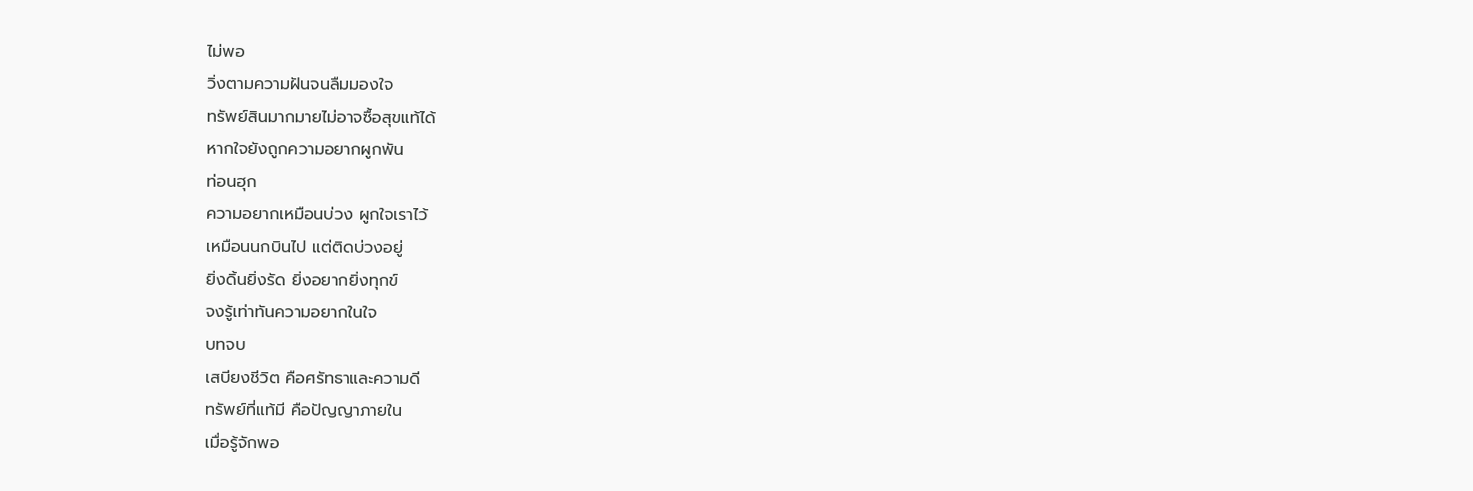ไม่พอ
วิ่งตามความฝันจนลืมมองใจ
ทรัพย์สินมากมายไม่อาจซื้อสุขแท้ได้
หากใจยังถูกความอยากผูกพัน
ท่อนฮุก
ความอยากเหมือนบ่วง ผูกใจเราไว้
เหมือนนกบินไป แต่ติดบ่วงอยู่
ยิ่งดิ้นยิ่งรัด ยิ่งอยากยิ่งทุกข์
จงรู้เท่าทันความอยากในใจ
บทจบ
เสบียงชีวิต คือศรัทธาและความดี
ทรัพย์ที่แท้มี คือปัญญาภายใน
เมื่อรู้จักพอ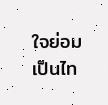ใจย่อมเป็นไท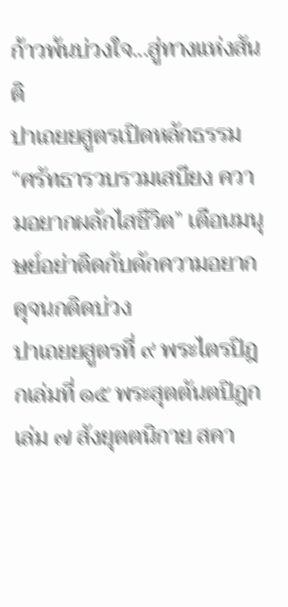ก้าวพ้นบ่วงใจ...สู่ทางแห่งสันติ
ปาเถยยสูตรเปิดหลักธรรม “ศรัทธารวบรวมเสบียง ความอยากผลักไสชีวิต” เตือนมนุษย์อย่าติดกับดักความอยากดุจนกติดบ่วง
ปาเถยยสูตรที่ ๙ พระไตรปิฎกเล่มที่ ๑๕ พระสุตตันตปิฎก เล่ม ๗ สังยุตตนิกาย สคา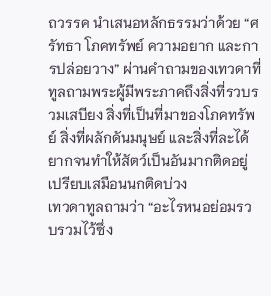ถวรรค นำเสนอหลักธรรมว่าด้วย “ศรัทธา โภคทรัพย์ ความอยาก และการปล่อยวาง” ผ่านคำถามของเทวดาที่ทูลถามพระผู้มีพระภาคถึงสิ่งที่รวบรวมเสบียง สิ่งที่เป็นที่มาของโภคทรัพย์ สิ่งที่ผลักดันมนุษย์ และสิ่งที่ละได้ยากจนทำให้สัตว์เป็นอันมากติดอยู่ เปรียบเสมือนนกติดบ่วง
เทวดาทูลถามว่า “อะไรหนอย่อมรวบรวมไว้ซึ่ง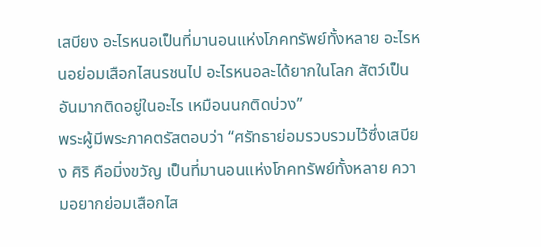เสบียง อะไรหนอเป็นที่มานอนแห่งโภคทรัพย์ทั้งหลาย อะไรหนอย่อมเสือกไสนรชนไป อะไรหนอละได้ยากในโลก สัตว์เป็นอันมากติดอยู่ในอะไร เหมือนนกติดบ่วง”
พระผู้มีพระภาคตรัสตอบว่า “ศรัทธาย่อมรวบรวมไว้ซึ่งเสบียง ศิริ คือมิ่งขวัญ เป็นที่มานอนแห่งโภคทรัพย์ทั้งหลาย ความอยากย่อมเสือกไส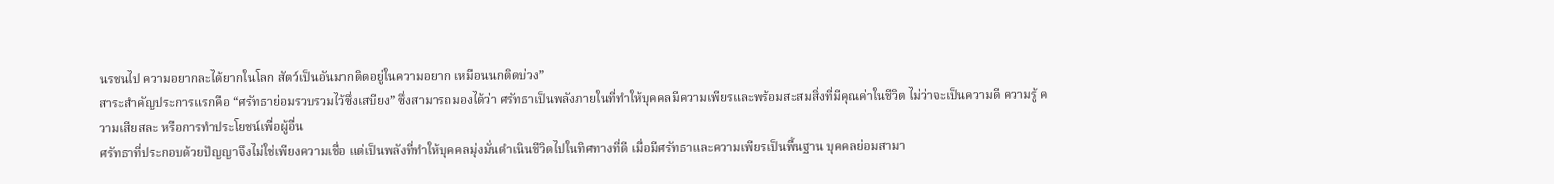นรชนไป ความอยากละได้ยากในโลก สัตว์เป็นอันมากติดอยู่ในความอยาก เหมือนนกติดบ่วง”
สาระสำคัญประการแรกคือ “ศรัทธาย่อมรวบรวมไว้ซึ่งเสบียง” ซึ่งสามารถมองได้ว่า ศรัทธาเป็นพลังภายในที่ทำให้บุคคลมีความเพียรและพร้อมสะสมสิ่งที่มีคุณค่าในชีวิต ไม่ว่าจะเป็นความดี ความรู้ ความเสียสละ หรือการทำประโยชน์เพื่อผู้อื่น
ศรัทธาที่ประกอบด้วยปัญญาจึงไม่ใช่เพียงความเชื่อ แต่เป็นพลังที่ทำให้บุคคลมุ่งมั่นดำเนินชีวิตไปในทิศทางที่ดี เมื่อมีศรัทธาและความเพียรเป็นพื้นฐาน บุคคลย่อมสามา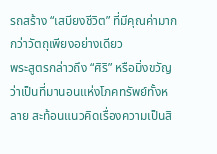รถสร้าง “เสบียงชีวิต” ที่มีคุณค่ามากกว่าวัตถุเพียงอย่างเดียว
พระสูตรกล่าวถึง “ศิริ” หรือมิ่งขวัญ ว่าเป็นที่มานอนแห่งโภคทรัพย์ทั้งหลาย สะท้อนแนวคิดเรื่องความเป็นสิ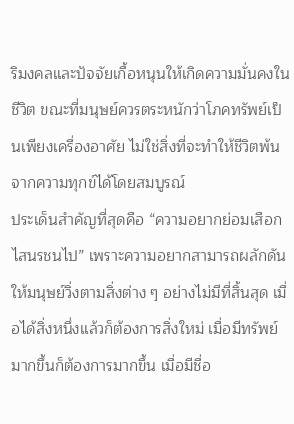ริมงคลและปัจจัยเกื้อหนุนให้เกิดความมั่นคงในชีวิต ขณะที่มนุษย์ควรตระหนักว่าโภคทรัพย์เป็นเพียงเครื่องอาศัย ไม่ใช่สิ่งที่จะทำให้ชีวิตพ้นจากความทุกข์ได้โดยสมบูรณ์
ประเด็นสำคัญที่สุดคือ “ความอยากย่อมเสือกไสนรชนไป” เพราะความอยากสามารถผลักดันให้มนุษย์วิ่งตามสิ่งต่าง ๆ อย่างไม่มีที่สิ้นสุด เมื่อได้สิ่งหนึ่งแล้วก็ต้องการสิ่งใหม่ เมื่อมีทรัพย์มากขึ้นก็ต้องการมากขึ้น เมื่อมีชื่อ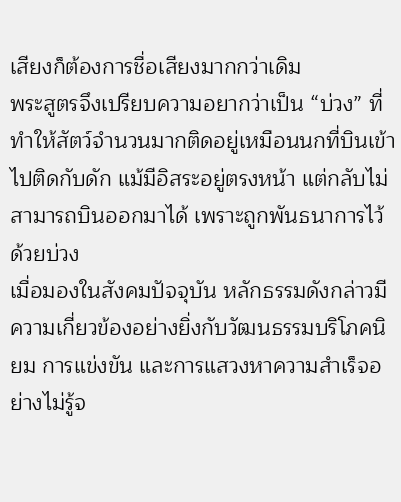เสียงก็ต้องการชื่อเสียงมากกว่าเดิม
พระสูตรจึงเปรียบความอยากว่าเป็น “บ่วง” ที่ทำให้สัตว์จำนวนมากติดอยู่เหมือนนกที่บินเข้าไปติดกับดัก แม้มีอิสระอยู่ตรงหน้า แต่กลับไม่สามารถบินออกมาได้ เพราะถูกพันธนาการไว้ด้วยบ่วง
เมื่อมองในสังคมปัจจุบัน หลักธรรมดังกล่าวมีความเกี่ยวข้องอย่างยิ่งกับวัฒนธรรมบริโภคนิยม การแข่งขัน และการแสวงหาความสำเร็จอย่างไม่รู้จ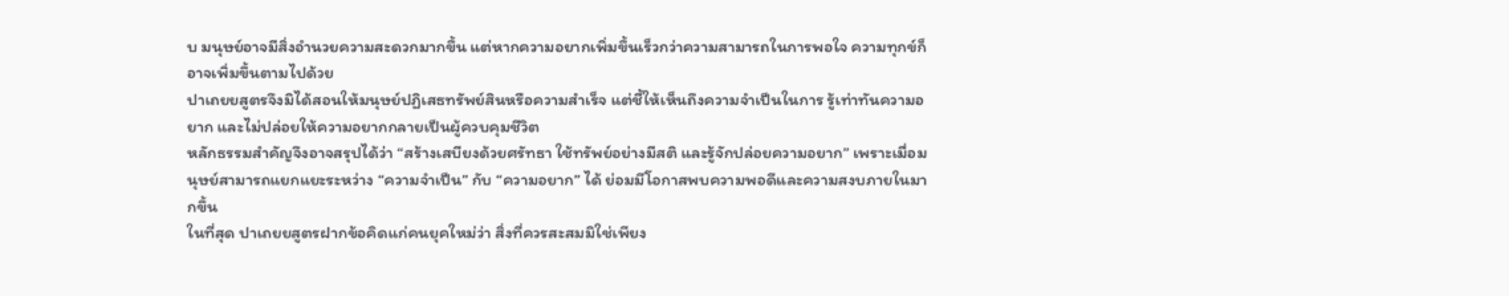บ มนุษย์อาจมีสิ่งอำนวยความสะดวกมากขึ้น แต่หากความอยากเพิ่มขึ้นเร็วกว่าความสามารถในการพอใจ ความทุกข์ก็อาจเพิ่มขึ้นตามไปด้วย
ปาเถยยสูตรจึงมิได้สอนให้มนุษย์ปฏิเสธทรัพย์สินหรือความสำเร็จ แต่ชี้ให้เห็นถึงความจำเป็นในการ รู้เท่าทันความอยาก และไม่ปล่อยให้ความอยากกลายเป็นผู้ควบคุมชีวิต
หลักธรรมสำคัญจึงอาจสรุปได้ว่า “สร้างเสบียงด้วยศรัทธา ใช้ทรัพย์อย่างมีสติ และรู้จักปล่อยความอยาก” เพราะเมื่อมนุษย์สามารถแยกแยะระหว่าง “ความจำเป็น” กับ “ความอยาก” ได้ ย่อมมีโอกาสพบความพอดีและความสงบภายในมากขึ้น
ในที่สุด ปาเถยยสูตรฝากข้อคิดแก่คนยุคใหม่ว่า สิ่งที่ควรสะสมมิใช่เพียง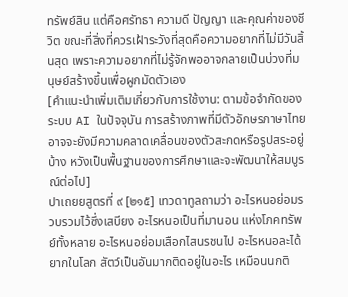ทรัพย์สิน แต่คือศรัทธา ความดี ปัญญา และคุณค่าของชีวิต ขณะที่สิ่งที่ควรเฝ้าระวังที่สุดคือความอยากที่ไม่มีวันสิ้นสุด เพราะความอยากที่ไม่รู้จักพออาจกลายเป็นบ่วงที่มนุษย์สร้างขึ้นเพื่อผูกมัดตัวเอง
[คำแนะนำเพิ่มเติมเกี่ยวกับการใช้งาน: ตามข้อจำกัดของระบบ AI ในปัจจุบัน การสร้างภาพที่มีตัวอักษรภาษาไทยอาจจะยังมีความคลาดเคลื่อนของตัวสะกดหรือรูปสระอยู่บ้าง หวังเป็นพื้นฐานของการศึกษาและจะพัฒนาให้สมบูรณ์ต่อไป]
ปาเถยยสูตรที่ ๙ [๒๑๕] เทวดาทูลถามว่า อะไรหนอย่อมรวบรวมไว้ซึ่งเสบียง อะไรหนอเป็นที่มานอน แห่งโภคทรัพย์ทั้งหลาย อะไรหนอย่อมเสือกไสนรชนไป อะไรหนอละได้ยากในโลก สัตว์เป็นอันมากติดอยู่ในอะไร เหมือนนกติ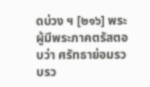ดบ่วง ฯ [๒๑๖] พระผู้มีพระภาคตรัสตอบว่า ศรัทธาย่อมรวบรว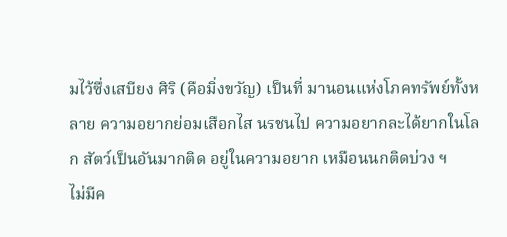มไว้ซึ่งเสบียง ศิริ (คือมิ่งขวัญ) เป็นที่ มานอนแห่งโภคทรัพย์ทั้งหลาย ความอยากย่อมเสือกไส นรชนไป ความอยากละได้ยากในโลก สัตว์เป็นอันมากติด อยู่ในความอยาก เหมือนนกติดบ่วง ฯ
ไม่มีค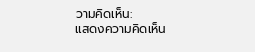วามคิดเห็น:
แสดงความคิดเห็น